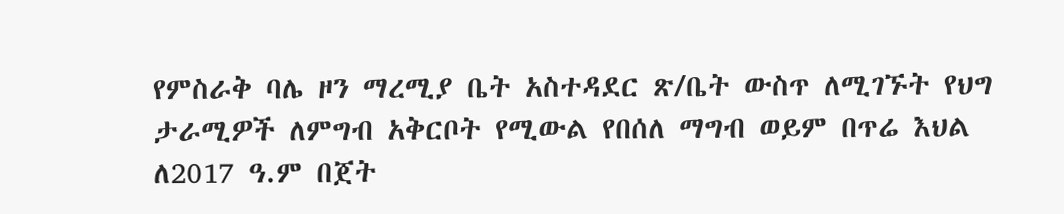የምስራቅ ባሌ ዞን ማረሚያ ቤት አስተዳደር ጽ/ቤት ውስጥ ለሚገኙት የህግ ታራሚዎች ለምግብ አቅርቦት የሚውል የበሰለ ማግብ ወይም በጥሬ እህል ለ2017 ዓ.ም በጀት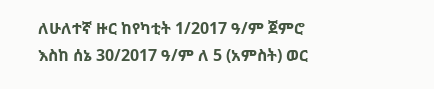ለሁለተኛ ዙር ከየካቲት 1/2017 ዓ/ም ጀምሮ እስከ ሰኔ 30/2017 ዓ/ም ለ 5 (አምስት) ወር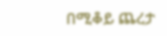በሚቆይ ጨረታ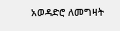አወዳድሮ ለመግዛት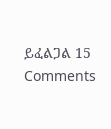ይፈልጋል 15 Comments